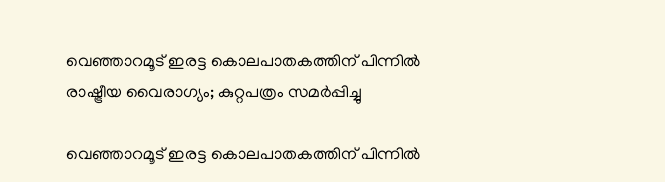വെഞ്ഞാറമൂട് ഇരട്ട കൊലപാതകത്തിന് പിന്നില്‍ രാഷ്ട്രീയ വൈരാഗ്യം; കുറ്റപത്രം സമര്‍പ്പിച്ചു

വെഞ്ഞാറമൂട് ഇരട്ട കൊലപാതകത്തിന് പിന്നില്‍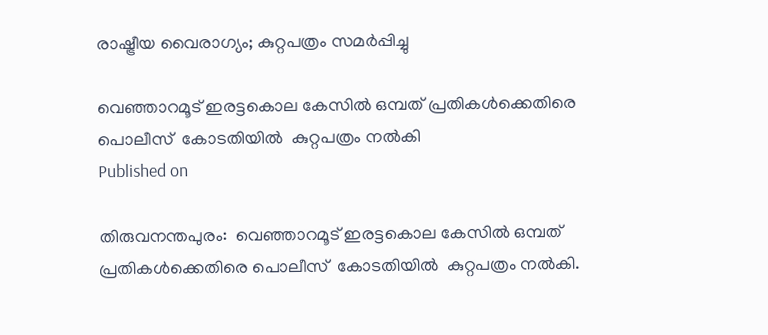രാഷ്ട്രീയ വൈരാഗ്യം; കുറ്റപത്രം സമര്‍പ്പിച്ചു

വെഞ്ഞാറമൂട് ഇരട്ടകൊല കേസില്‍ ഒമ്പത് പ്രതികള്‍ക്കെതിരെ പൊലീസ്  കോടതിയില്‍  കുറ്റപത്രം നല്‍കി
Published on

തിരുവനന്തപുരം:  വെഞ്ഞാറമൂട് ഇരട്ടകൊല കേസില്‍ ഒമ്പത് പ്രതികള്‍ക്കെതിരെ പൊലീസ്  കോടതിയില്‍  കുറ്റപത്രം നല്‍കി.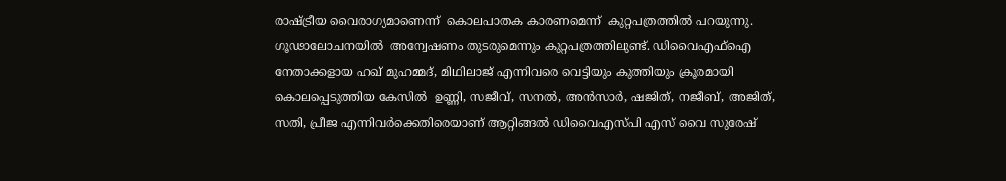രാഷ്ട്രീയ വൈരാഗ്യമാണെന്ന്  കൊലപാതക കാരണമെന്ന്  കുറ്റപത്രത്തില്‍ പറയുന്നു. ഗൂഢാലോചനയില്‍  അന്വേഷണം തുടരുമെന്നും കുറ്റപത്രത്തിലുണ്ട്. ഡിവൈഎഫ്‌ഐ നേതാക്കളായ ഹഖ് മുഹമ്മദ്, മിഥിലാജ് എന്നിവരെ വെട്ടിയും കുത്തിയും ക്രൂരമായി കൊലപ്പെടുത്തിയ കേസില്‍  ഉണ്ണി, സജീവ്, സനല്‍, അന്‍സാര്‍, ഷജിത്, നജീബ്, അജിത്, സതി, പ്രീജ എന്നിവര്‍ക്കെതിരെയാണ് ആറ്റിങ്ങല്‍ ഡിവൈഎസ്പി എസ് വൈ സുരേഷ്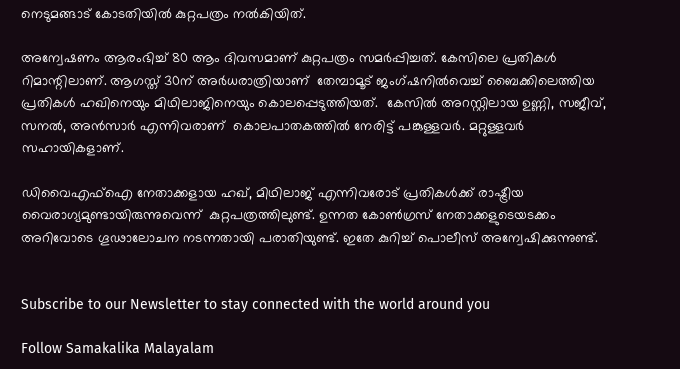നെടുമങ്ങാട് കോടതിയില്‍ കുറ്റപത്രം നല്‍കിയിത്.

അന്വേഷണം ആരംഭിച്ച് 80 ആം ദിവസമാണ് കുറ്റപത്രം സമര്‍പ്പിച്ചത്. കേസിലെ പ്രതികള്‍ റിമാന്റിലാണ്. ആഗസ്ത് 30ന് അര്‍ധരാത്രിയാണ്  തേമ്പാമൂട് ജംഗ്ഷനില്‍വെച്ച് ബൈക്കിലെത്തിയ പ്രതികള്‍ ഹഖിനെയും മിഥിലാജിനെയും കൊലപ്പെടുത്തിയത്.  കേസില്‍ അറസ്റ്റിലായ ഉണ്ണി, സജീവ്, സനല്‍, അന്‍സാര്‍ എന്നിവരാണ്  കൊലപാതകത്തില്‍ നേരിട്ട് പങ്കുള്ളവര്‍. മറ്റുള്ളവര്‍ സഹായികളാണ്.

ഡിവൈഎഫ്‌ഐ നേതാക്കളായ ഹഖ്, മിഥിലാജ് എന്നിവരോട് പ്രതികള്‍ക്ക് രാഷ്ട്രീയ വൈരാഗ്യമുണ്ടായിരുന്നുവെന്ന്  കുറ്റപത്രത്തിലുണ്ട്. ഉന്നത കോണ്‍ഗ്രസ് നേതാക്കളുടെയടക്കം അറിവോടെ ഗൂഢാലോചന നടന്നതായി പരാതിയുണ്ട്. ഇതേ കുറിച്ച് പൊലീസ് അന്വേഷിക്കുന്നുണ്ട്.


Subscribe to our Newsletter to stay connected with the world around you

Follow Samakalika Malayalam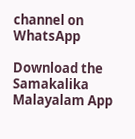channel on WhatsApp

Download the Samakalika Malayalam App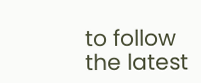to follow the latest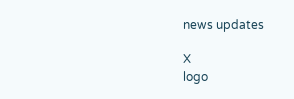news updates

X
logo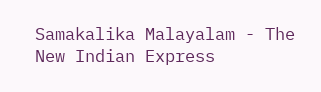Samakalika Malayalam - The New Indian Express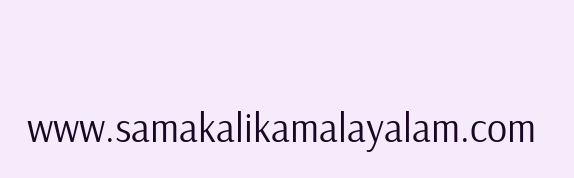www.samakalikamalayalam.com